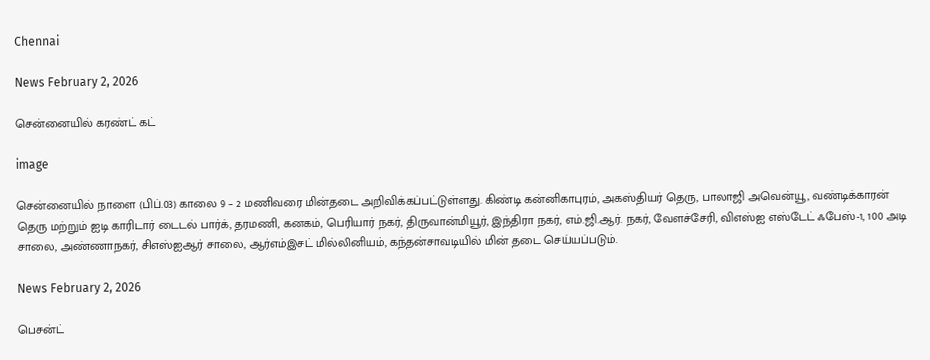Chennai

News February 2, 2026

சென்னையில் கரண்ட் கட்

image

சென்னையில் நாளை (பிப்.03) காலை 9 – 2 மணிவரை மின்தடை அறிவிக்கப்பட்டுள்ளது. கிண்டி கன்னிகாபுரம், அகஸ்தியர் தெரு, பாலாஜி அவென்யூ, வண்டிக்காரன் தெரு மற்றும் ஐடி காரிடார் டைடல் பார்க், தரமணி, கனகம், பெரியார் நகர், திருவான்மியூர், இந்திரா நகர், எம்.ஜி.ஆர். நகர், வேளச்சேரி, விஎஸ்ஐ எஸ்டேட் ஃபேஸ்-1, 100 அடி சாலை, அண்ணாநகர், சிஎஸ்ஐஆர் சாலை, ஆர்எம்இசட் மில்லினியம், கந்தன்சாவடியில் மின் தடை செய்யப்படும்.

News February 2, 2026

பெசன்ட்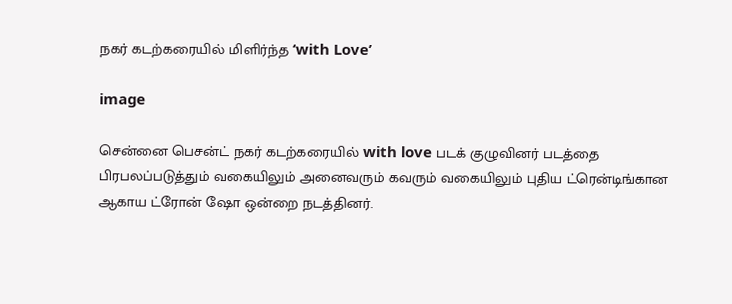நகர் கடற்கரையில் மிளிர்ந்த ‘with Love’

image

சென்னை பெசன்ட் நகர் கடற்கரையில் with love படக் குழுவினர் படத்தை பிரபலப்படுத்தும் வகையிலும் அனைவரும் கவரும் வகையிலும் புதிய ட்ரென்டிங்கான ஆகாய ட்ரோன் ஷோ ஒன்றை நடத்தினர்.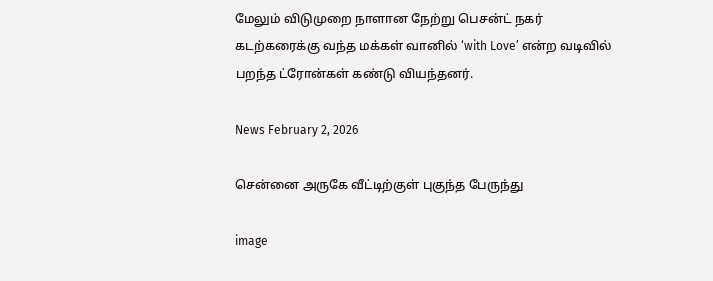மேலும் விடுமுறை நாளான நேற்று பெசன்ட் நகர் கடற்கரைக்கு வந்த மக்கள் வானில் ‘with Love’ என்ற வடிவில் பறந்த ட்ரோன்கள் கண்டு வியந்தனர்.

News February 2, 2026

சென்னை அருகே வீட்டிற்குள் புகுந்த பேருந்து

image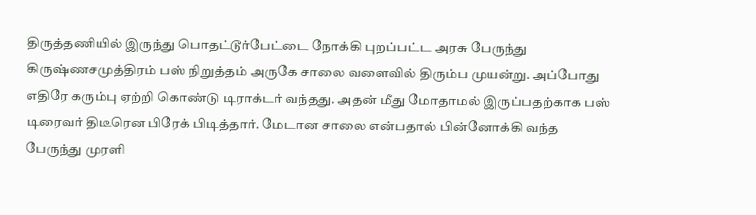திருத்தணியில் இருந்து பொதட்டூர்பேட்டை நோக்கி புறப்பட்ட அரசு பேருந்து கிருஷ்ணசமுத்திரம் பஸ் நிறுத்தம் அருகே சாலை வளைவில் திரும்ப முயன்று. அப்போது எதிரே கரும்பு ஏற்றி கொண்டு டிராக்டர் வந்தது. அதன் மீது மோதாமல் இருப்பதற்காக பஸ் டிரைவர் திடீரென பிரேக் பிடித்தார். மேடான சாலை என்பதால் பின்னோக்கி வந்த பேருந்து முரளி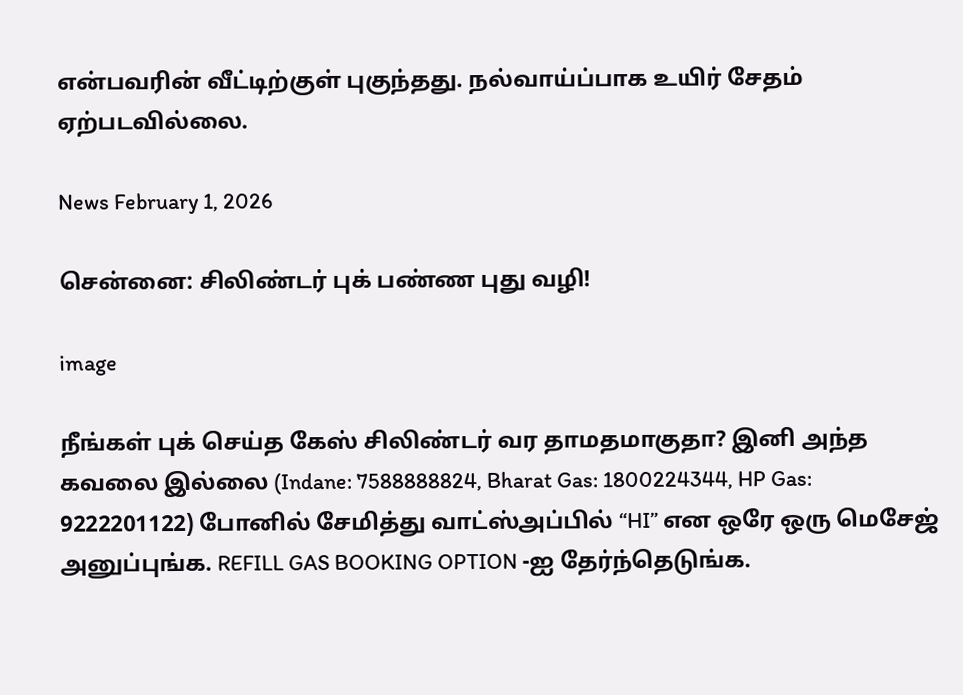என்பவரின் வீட்டிற்குள் புகுந்தது. நல்வாய்ப்பாக உயிர் சேதம் ஏற்படவில்லை.

News February 1, 2026

சென்னை: சிலிண்டர் புக் பண்ண புது வழி!

image

நீங்கள் புக் செய்த கேஸ் சிலிண்டர் வர தாமதமாகுதா? இனி அந்த கவலை இல்லை (Indane: 7588888824, Bharat Gas: 1800224344, HP Gas: 9222201122) போனில் சேமித்து வாட்ஸ்அப்பில் “HI” என ஒரே ஒரு மெசேஜ் அனுப்புங்க. REFILL GAS BOOKING OPTION -ஐ தேர்ந்தெடுங்க.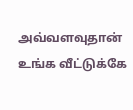அவ்வளவுதான் உங்க வீட்டுக்கே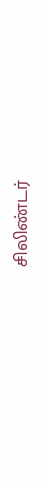சிலிண்டர்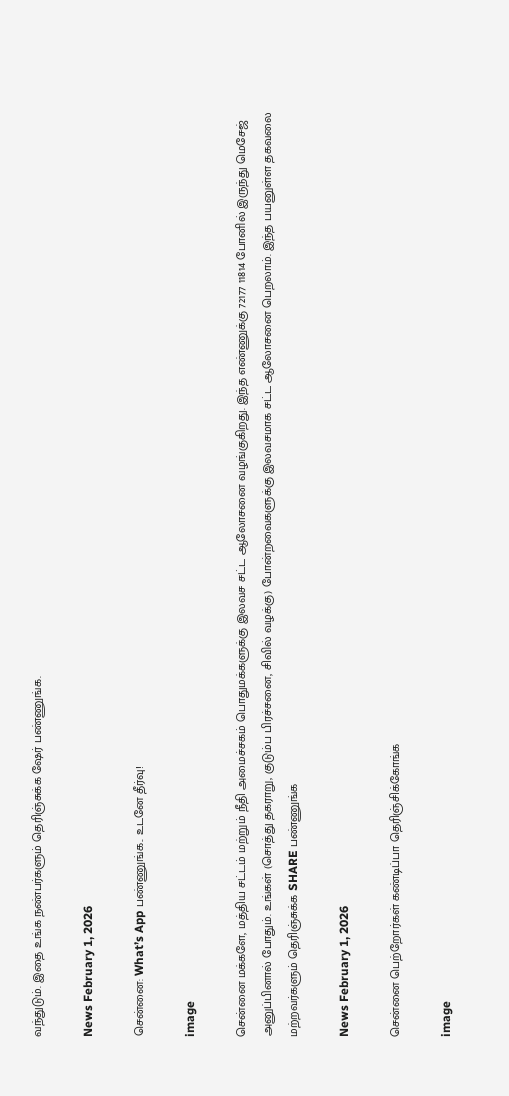வந்துடும். இதை உங்க நண்பர்களும் தெரிஞ்சுக்க ஷேர் பண்ணுங்க.

News February 1, 2026

சென்னை: What’s App பண்ணுங்க.. உடனே தீர்வு!

image

சென்னை மக்களே, மத்திய சட்டம் மற்றும் நீதி அமைச்சகம் பொதுமக்களுக்கு இலவச சட்ட ஆலோசனை வழங்குகிறது. இந்த எண்ணுக்கு 72177 11814 போனில் இருந்து மெசேஜ் அனுப்பினால் போதும். உங்கள் (சொத்து தகராறு, குடும்ப பிரச்சனை, சிவில் வழக்கு) போன்றவைகளுக்கு இலவசமாக சட்ட ஆலோசனை பெறலாம். இந்த பயனுள்ள தகவலை மற்றவர்களும் தெரிஞ்சுக்க SHARE பண்ணுங்க

News February 1, 2026

சென்னை பெற்றோர்கள் கண்டிப்பா தெரிஞ்சிக்கோங்க

image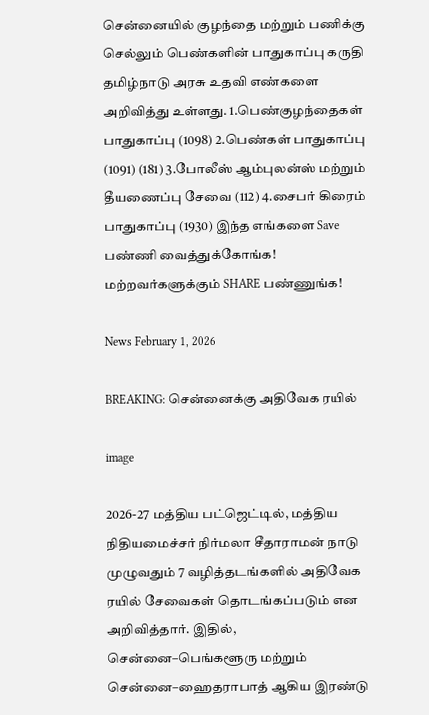சென்னையில் குழந்தை மற்றும் பணிக்கு செல்லும் பெண்களின் பாதுகாப்பு கருதி தமிழ்நாடு அரசு உதவி எண்களை அறிவித்து உள்ளது. 1.பெண்குழந்தைகள் பாதுகாப்பு (1098) 2.பெண்கள் பாதுகாப்பு (1091) (181) 3.போலீஸ் ஆம்புலன்ஸ் மற்றும் தீயணைப்பு சேவை (112) 4.சைபர் கிரைம் பாதுகாப்பு (1930) இந்த எங்களை Save பண்ணி வைத்துக்கோங்க! மற்றவர்களுக்கும் SHARE பண்ணுங்க!

News February 1, 2026

BREAKING: சென்னைக்கு அதிவேக ரயில்

image

2026-27 மத்திய பட்ஜெட்டில், மத்திய நிதியமைச்சர் நிர்மலா சீதாராமன் நாடு முழுவதும் 7 வழித்தடங்களில் அதிவேக ரயில் சேவைகள் தொடங்கப்படும் என அறிவித்தார். இதில், சென்னை–பெங்களூரு மற்றும் சென்னை–ஹைதராபாத் ஆகிய இரண்டு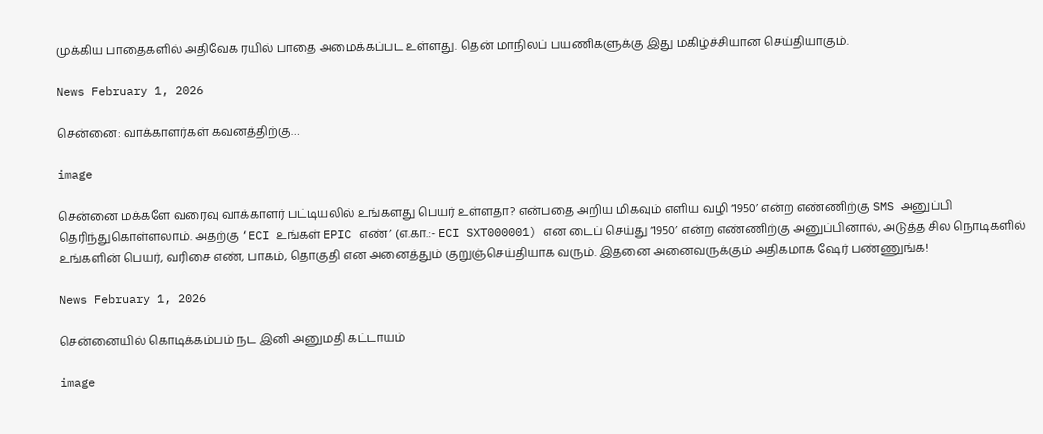முக்கிய பாதைகளில் அதிவேக ரயில் பாதை அமைக்கப்பட உள்ளது. தென் மாநிலப் பயணிகளுக்கு இது மகிழ்ச்சியான செய்தியாகும்.

News February 1, 2026

சென்னை: வாக்காளர்கள் கவனத்திற்கு…

image

சென்னை மக்களே வரைவு வாக்காளர் பட்டியலில் உங்களது பெயர் உள்ளதா? என்பதை அறிய மிகவும் எளிய வழி ‘1950’ என்ற எண்ணிற்கு SMS அனுப்பி தெரிந்துகொள்ளலாம். அதற்கு ‘ECI உங்கள் EPIC எண்’ (எ.கா.:- ECI SXT000001) என டைப் செய்து ‘1950’ என்ற எண்ணிற்கு அனுப்பினால், அடுத்த சில நொடிகளில் உங்களின் பெயர், வரிசை எண், பாகம், தொகுதி என அனைத்தும் குறுஞ்செய்தியாக வரும். இதனை அனைவருக்கும் அதிகமாக ஷேர் பண்ணுங்க!

News February 1, 2026

சென்னையில் கொடிக்கம்பம் நட இனி அனுமதி கட்டாயம்

image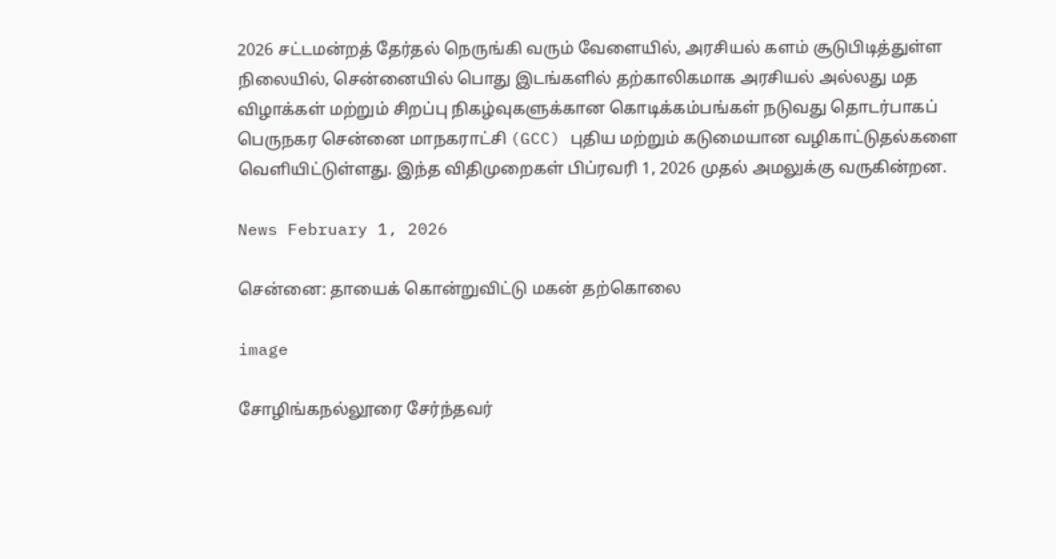2026 சட்டமன்றத் தேர்தல் நெருங்கி வரும் வேளையில், அரசியல் களம் சூடுபிடித்துள்ள நிலையில், சென்னையில் பொது இடங்களில் தற்காலிகமாக அரசியல் அல்லது மத விழாக்கள் மற்றும் சிறப்பு நிகழ்வுகளுக்கான கொடிக்கம்பங்கள் நடுவது தொடர்பாகப் பெருநகர சென்னை மாநகராட்சி (GCC) புதிய மற்றும் கடுமையான வழிகாட்டுதல்களை வெளியிட்டுள்ளது. இந்த விதிமுறைகள் பிப்ரவரி 1, 2026 முதல் அமலுக்கு வருகின்றன.

News February 1, 2026

சென்னை: தாயைக் கொன்றுவிட்டு மகன் தற்கொலை

image

சோழிங்கநல்லூரை சேர்ந்தவர்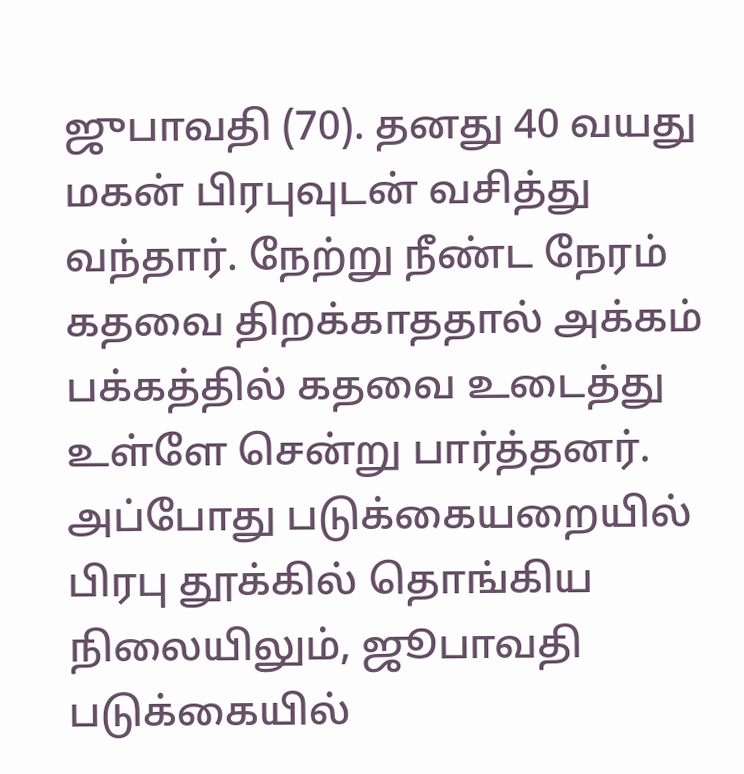ஜுபாவதி (70). தனது 40 வயது மகன் பிரபுவுடன் வசித்து வந்தார். நேற்று நீண்ட நேரம் கதவை திறக்காததால் அக்கம் பக்கத்தில் கதவை உடைத்து உள்ளே சென்று பார்த்தனர். அப்போது படுக்கையறையில் பிரபு தூக்கில் தொங்கிய நிலையிலும், ஜூபாவதி படுக்கையில்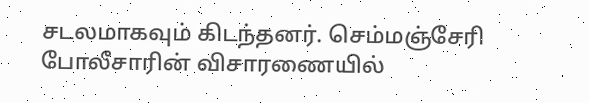சடலமாகவும் கிடந்தனர். செம்மஞ்சேரி போலீசாரின் விசாரணையில்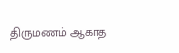திருமணம் ஆகாத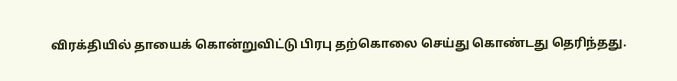விரக்தியில் தாயைக் கொன்றுவிட்டு பிரபு தற்கொலை செய்து கொண்டது தெரிந்தது.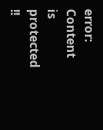error: Content is protected !!